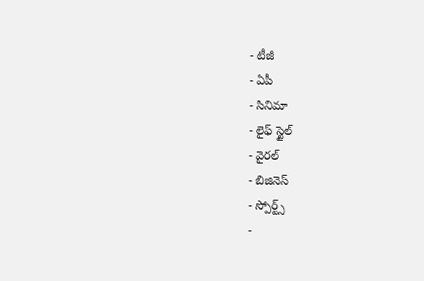- టీజీ
- ఏపీ
- సినిమా
- లైఫ్ స్టైల్
- వైరల్
- బిజినెస్
- స్పోర్ట్స్
-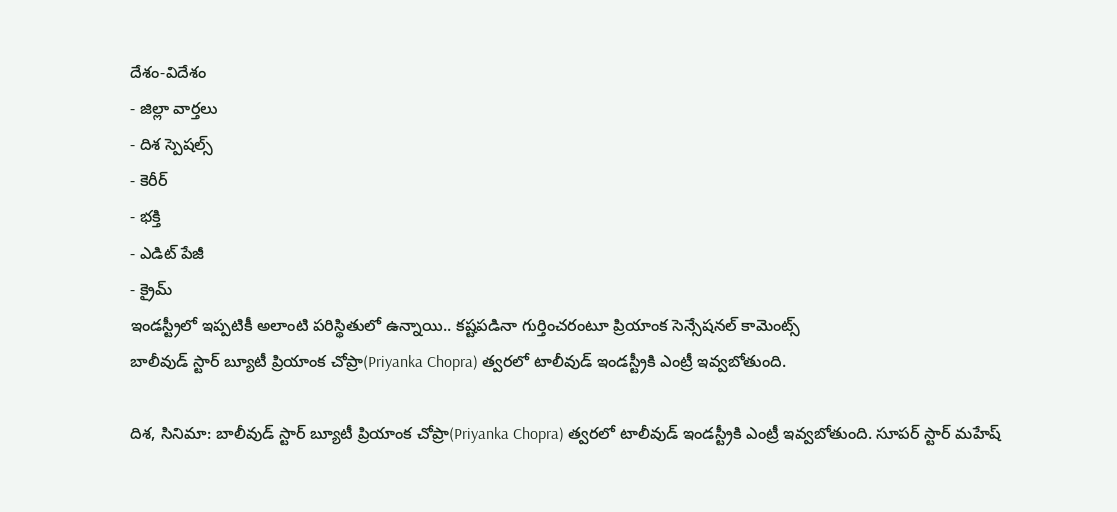దేశం-విదేశం
- జిల్లా వార్తలు
- దిశ స్పెషల్స్
- కెరీర్
- భక్తి
- ఎడిట్ పేజీ
- క్రైమ్
ఇండస్ట్రీలో ఇప్పటికీ అలాంటి పరిస్థితులో ఉన్నాయి.. కష్టపడినా గుర్తించరంటూ ప్రియాంక సెన్సేషనల్ కామెంట్స్
బాలీవుడ్ స్టార్ బ్యూటీ ప్రియాంక చోప్రా(Priyanka Chopra) త్వరలో టాలీవుడ్ ఇండస్ట్రీకి ఎంట్రీ ఇవ్వబోతుంది.

దిశ, సినిమా: బాలీవుడ్ స్టార్ బ్యూటీ ప్రియాంక చోప్రా(Priyanka Chopra) త్వరలో టాలీవుడ్ ఇండస్ట్రీకి ఎంట్రీ ఇవ్వబోతుంది. సూపర్ స్టార్ మహేష్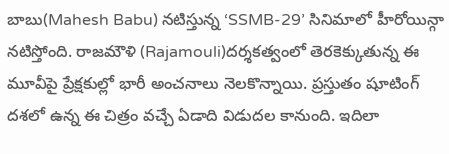బాబు(Mahesh Babu) నటిస్తున్న ‘SSMB-29’ సినిమాలో హీరోయిన్గా నటిస్తోంది. రాజమౌళి (Rajamouli)దర్శకత్వంలో తెరకెక్కుతున్న ఈ మూవీపై ప్రేక్షకుల్లో భారీ అంచనాలు నెలకొన్నాయి. ప్రస్తుతం షూటింగ్ దశలో ఉన్న ఈ చిత్రం వచ్చే ఏడాది విడుదల కానుంది. ఇదిలా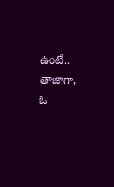ఉంటే.. తాజాగా, ఓ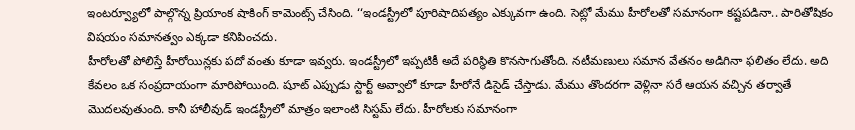ఇంటర్వ్యూలో పాల్గొన్న ప్రియాంక షాకింగ్ కామెంట్స్ చేసింది. ‘‘ఇండస్ట్రీలో పూరిషాదిపత్యం ఎక్కువగా ఉంది. సెట్లో మేము హీరోలతో సమానంగా కష్టపడినా.. పారితోషికం విషయం సమానత్వం ఎక్కడా కనిపించదు.
హీరోలతో పోలిస్తే హీరోయిన్లకు పదో వంతు కూడా ఇవ్వరు. ఇండస్ట్రీలో ఇప్పటికీ అదే పరిస్థితి కొనసాగుతోంది. నటీమణులు సమాన వేతనం అడిగినా ఫలితం లేదు. అది కేవలం ఒక సంప్రదాయంగా మారిపోయింది. షూట్ ఎప్పుడు స్టార్ట్ అవ్వాలో కూడా హీరోనే డిసైడ్ చేస్తాడు. మేము తొందరగా వెళ్లినా సరే ఆయన వచ్చిన తర్వాతే మొదలవుతుంది. కానీ హాలీవుడ్ ఇండస్ట్రీలో మాత్రం ఇలాంటి సిస్టమ్ లేదు. హీరోలకు సమానంగా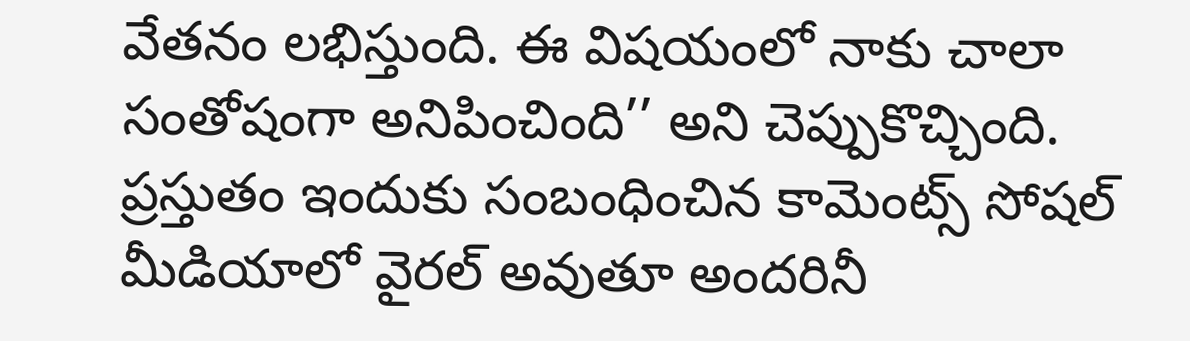వేతనం లభిస్తుంది. ఈ విషయంలో నాకు చాలా సంతోషంగా అనిపించింది’’ అని చెప్పుకొచ్చింది. ప్రస్తుతం ఇందుకు సంబంధించిన కామెంట్స్ సోషల్ మీడియాలో వైరల్ అవుతూ అందరినీ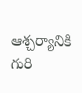ఆశ్చర్యానికి గురి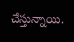చేస్తున్నాయి.